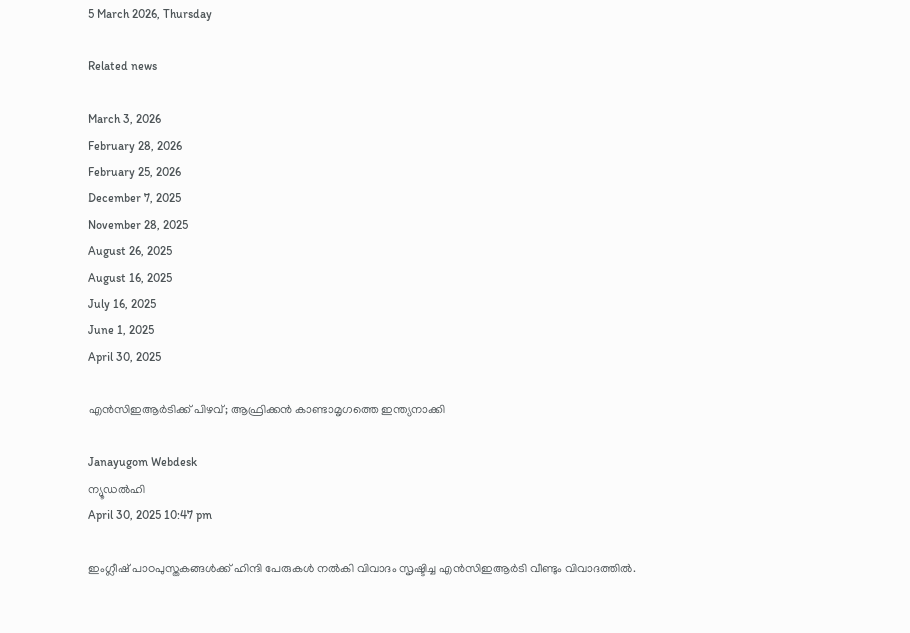5 March 2026, Thursday

Related news

March 3, 2026
February 28, 2026
February 25, 2026
December 7, 2025
November 28, 2025
August 26, 2025
August 16, 2025
July 16, 2025
June 1, 2025
April 30, 2025

എന്‍സിഇആര്‍ടിക്ക് പിഴവ്; ആഫ്രിക്കന്‍ കാണ്ടാമൃഗത്തെ ഇന്ത്യനാക്കി

Janayugom Webdesk
ന്യൂഡല്‍ഹി
April 30, 2025 10:47 pm

ഇംഗ്ലീഷ് പാഠപുസ്തകങ്ങള്‍ക്ക് ഹിന്ദി പേരുകള്‍ നല്‍കി വിവാദം സൃഷ്ടിച്ച എന്‍സിഇആര്‍ടി വീണ്ടും വിവാദത്തില്‍.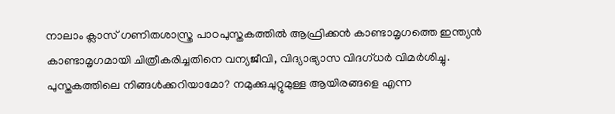നാലാം ക്ലാസ് ഗണിതശാസ്ത്ര പാഠപുസ്തകത്തില്‍ ആഫ്രിക്കന്‍ കാണ്ടാമൃഗത്തെ ഇന്ത്യന്‍ കാണ്ടാമൃഗമായി ചിത്രീകരിച്ചതിനെ വന്യജീവി, വിദ്യാഭ്യാസ വിദഗ്ധര്‍ വിമര്‍ശിച്ചു. പുസ്തകത്തിലെ നിങ്ങള്‍ക്കറിയാമോ? നമുക്കുചുറ്റുമുള്ള ആയിരങ്ങളെ എന്ന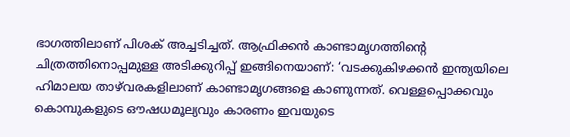ഭാഗത്തിലാണ് പിശക് അച്ചടിച്ചത്. ആഫ്രിക്കന്‍ കാണ്ടാമൃഗത്തിന്റെ ചിത്രത്തിനൊപ്പമുള്ള അടിക്കുറിപ്പ് ഇങ്ങിനെയാണ്: ‘വടക്കുകിഴക്കന്‍ ഇന്ത്യയിലെ ഹിമാലയ താഴ്‍വരകളിലാണ് കാണ്ടാമൃഗങ്ങളെ കാണുന്നത്. വെള്ളപ്പൊക്കവും കൊമ്പുകളുടെ ഔഷധമൂല്യവും കാരണം ഇവയുടെ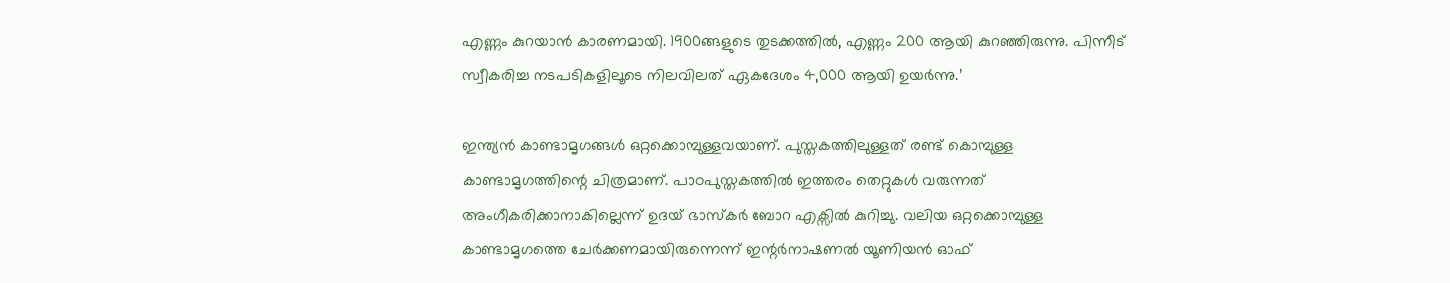എണ്ണം കുറയാന്‍ കാരണമായി. 1900ങ്ങളുടെ തുടക്കത്തില്‍, എണ്ണം 200 ആയി കുറഞ്ഞിരുന്നു. പിന്നീട് സ്വീകരിച്ച നടപടികളിലൂടെ നിലവിലത് ഏകദേശം 4,000 ആയി ഉയര്‍ന്നു.’

ഇന്ത്യന്‍ കാണ്ടാമൃഗങ്ങള്‍ ഒറ്റക്കൊമ്പുള്ളവയാണ്. പുസ്തകത്തിലുള്ളത് രണ്ട് കൊമ്പുള്ള കാണ്ടാമൃഗത്തിന്റെ ചിത്രമാണ്. പാഠപുസ്തകത്തില്‍ ഇത്തരം തെറ്റുകള്‍ വരുന്നത് അംഗീകരിക്കാനാകില്ലെന്ന് ഉദയ് ഭാസ്കര്‍ ബോറ എക്സില്‍ കുറിച്ചു. വലിയ ഒറ്റക്കൊമ്പുള്ള കാണ്ടാമൃഗത്തെ ചേര്‍ക്കണമായിരുന്നെന്ന് ഇന്റര്‍നാഷണല്‍ യൂണിയന്‍ ഓഫ്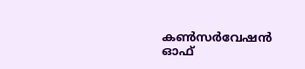കണ്‍സര്‍വേഷന്‍ ഓഫ്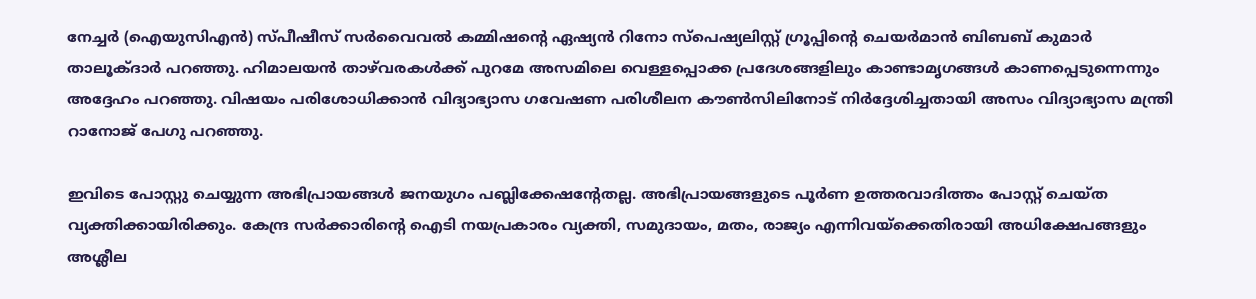നേച്ചര്‍ (ഐയുസിഎന്‍) സ്പീഷീസ് സര്‍വൈവല്‍ കമ്മിഷന്റെ ഏഷ്യന്‍ റിനോ സ്പെഷ്യലിസ്റ്റ് ഗ്രൂപ്പിന്റെ ചെയര്‍മാന്‍ ബിബബ് കുമാര്‍ താലൂക്ദാര്‍ പറഞ്ഞു. ഹിമാലയന്‍ താഴ‍്‍വരകള്‍ക്ക് പുറമേ അസമിലെ വെള്ളപ്പൊക്ക പ്രദേശങ്ങളിലും കാണ്ടാമൃഗങ്ങള്‍ കാണപ്പെടുന്നെന്നും അദ്ദേഹം പറഞ്ഞു. വിഷയം പരിശോധിക്കാന്‍ വിദ്യാഭ്യാസ ഗവേഷണ പരിശീലന കൗണ്‍സിലിനോട് നിര്‍ദ്ദേശിച്ചതായി അസം വിദ്യാഭ്യാസ മന്ത്രി റാനോജ് പേഗു പറഞ്ഞു.

ഇവിടെ പോസ്റ്റു ചെയ്യുന്ന അഭിപ്രായങ്ങള്‍ ജനയുഗം പബ്ലിക്കേഷന്റേതല്ല. അഭിപ്രായങ്ങളുടെ പൂര്‍ണ ഉത്തരവാദിത്തം പോസ്റ്റ് ചെയ്ത വ്യക്തിക്കായിരിക്കും. കേന്ദ്ര സര്‍ക്കാരിന്റെ ഐടി നയപ്രകാരം വ്യക്തി, സമുദായം, മതം, രാജ്യം എന്നിവയ്‌ക്കെതിരായി അധിക്ഷേപങ്ങളും അശ്ലീല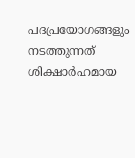പദപ്രയോഗങ്ങളും നടത്തുന്നത് ശിക്ഷാര്‍ഹമായ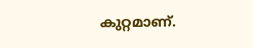കുറ്റമാണ്.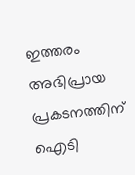ഇത്തരം അഭിപ്രായ പ്രകടനത്തിന് ഐടി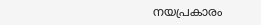നയപ്രകാരം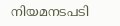നിയമനടപടി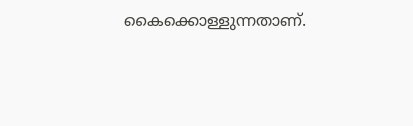കൈക്കൊള്ളുന്നതാണ്.